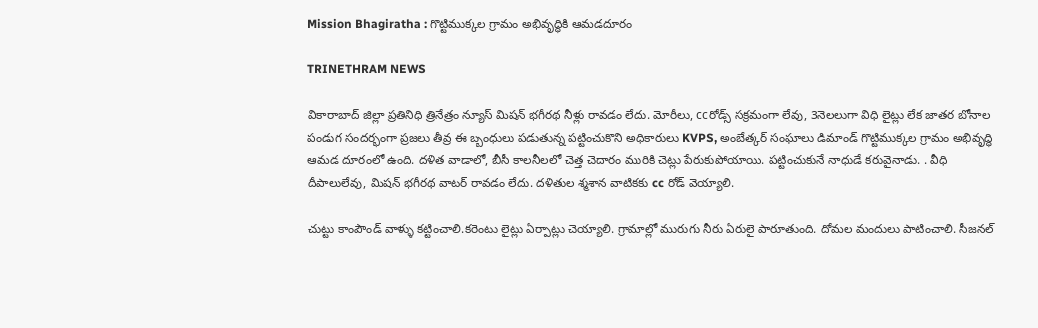Mission Bhagiratha : గొట్టిముక్కల గ్రామం అభివృద్ధికి ఆమడదూరం

TRINETHRAM NEWS

వికారాబాద్ జిల్లా ప్రతినిధి త్రినేత్రం న్యూస్ మిషన్ భగీరథ నీళ్లు రావడం లేదు. మోరీలు, ccరోడ్స్ సక్రమంగా లేవు, 3నెలలుగా విధి లైట్లు లేక జాతర బోనాల పండుగ సందర్భంగా ప్రజలు తీవ్ర ఈ బ్బంధులు పడుతున్న పట్టించుకొని అధికారులు KVPS, అంబేత్కర్ సంఘాలు డిమాండ్ గొట్టిముక్కల గ్రామం అభివృద్ధి ఆమడ దూరంలో ఉంది. దళిత వాడాలో, బీసీ కాలనీలలో చెత్త చెదారం మురికి చెట్లు పేరుకుపోయాయి. పట్టించుకునే నాధుడే కరువైనాడు. . వీధి దీపాలులేవు, మిషన్ భగీరథ వాటర్ రావడం లేదు. దళితుల శ్మశాన వాటికకు cc రోడ్ వెయ్యాలి.

చుట్టు కాంపౌండ్ వాళ్ళు కట్టించాలి.కరెంటు లైట్లు ఏర్పాట్లు చెయ్యాలి. గ్రామాల్లో మురుగు నీరు ఏరులై పారూతుంది. దోమల మందులు పాటించాలి. సీజనల్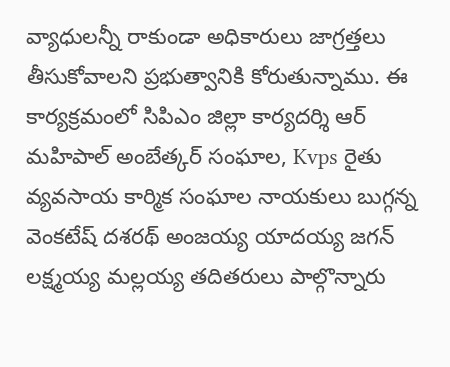వ్యాధులన్నీ రాకుండా అధికారులు జాగ్రత్తలు తీసుకోవాలని ప్రభుత్వానికి కోరుతున్నాము. ఈ కార్యక్రమంలో సిపిఎం జిల్లా కార్యదర్శి ఆర్ మహిపాల్ అంబేత్కర్ సంఘాల, Kvps రైతు వ్యవసాయ కార్మిక సంఘాల నాయకులు బుగ్గన్న వెంకటేష్ దశరథ్ అంజయ్య యాదయ్య జగన్ లక్ష్మయ్య మల్లయ్య తదితరులు పాల్గొన్నారు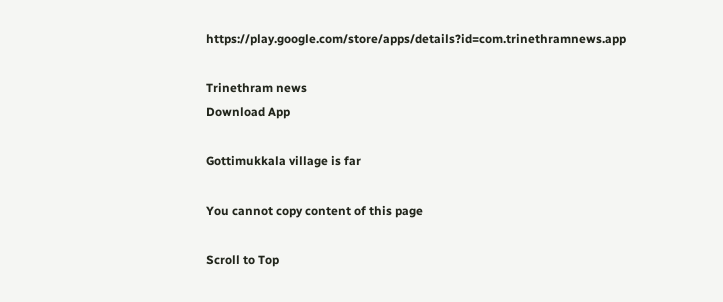https://play.google.com/store/apps/details?id=com.trinethramnews.app

Trinethram news
Download App

Gottimukkala village is far

You cannot copy content of this page

Scroll to Top